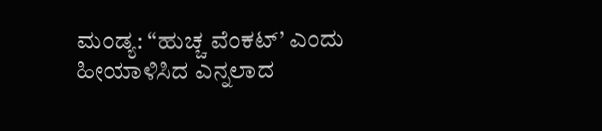ಮಂಡ್ಯ: “ಹುಚ್ಚ ವೆಂಕಟ್’ ಎಂದು ಹೀಯಾಳಿಸಿದ ಎನ್ನಲಾದ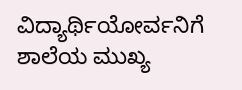ವಿದ್ಯಾರ್ಥಿಯೋರ್ವನಿಗೆ ಶಾಲೆಯ ಮುಖ್ಯ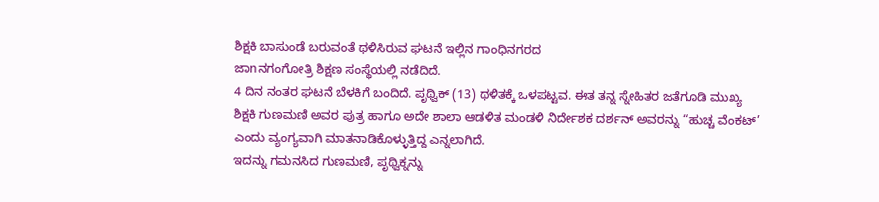ಶಿಕ್ಷಕಿ ಬಾಸುಂಡೆ ಬರುವಂತೆ ಥಳಿಸಿರುವ ಘಟನೆ ಇಲ್ಲಿನ ಗಾಂಧಿನಗರದ
ಜಾnನಗಂಗೋತ್ರಿ ಶಿಕ್ಷಣ ಸಂಸ್ಥೆಯಲ್ಲಿ ನಡೆದಿದೆ.
4 ದಿನ ನಂತರ ಘಟನೆ ಬೆಳಕಿಗೆ ಬಂದಿದೆ. ಪೃಥ್ವಿಕ್ (13) ಥಳಿತಕ್ಕೆ ಒಳಪಟ್ಟವ. ಈತ ತನ್ನ ಸ್ನೇಹಿತರ ಜತೆಗೂಡಿ ಮುಖ್ಯ ಶಿಕ್ಷಕಿ ಗುಣಮಣಿ ಅವರ ಪುತ್ರ ಹಾಗೂ ಅದೇ ಶಾಲಾ ಆಡಳಿತ ಮಂಡಳಿ ನಿರ್ದೇಶಕ ದರ್ಶನ್ ಅವರನ್ನು “ಹುಚ್ಚ ವೆಂಕಟ್’ ಎಂದು ವ್ಯಂಗ್ಯವಾಗಿ ಮಾತನಾಡಿಕೊಳ್ಳುತ್ತಿದ್ದ ಎನ್ನಲಾಗಿದೆ.
ಇದನ್ನು ಗಮನಸಿದ ಗುಣಮಣಿ, ಪೃಥ್ವಿಕ್ನನ್ನು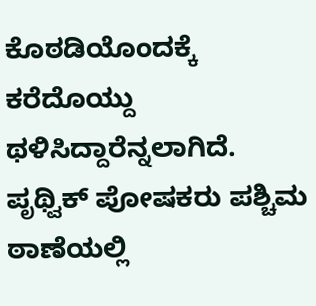ಕೊಠಡಿಯೊಂದಕ್ಕೆ ಕರೆದೊಯ್ದು ಥಳಿಸಿದ್ದಾರೆನ್ನಲಾಗಿದೆ. ಪೃಥ್ವಿಕ್ ಪೋಷಕರು ಪಶ್ಚಿಮ ಠಾಣೆಯಲ್ಲಿ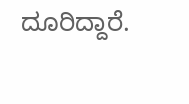ದೂರಿದ್ದಾರೆ.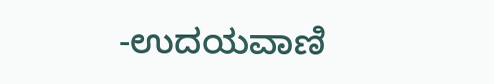-ಉದಯವಾಣಿ